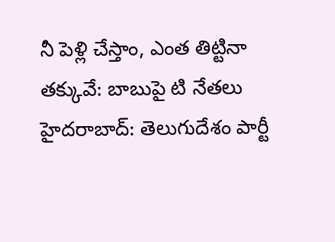నీ పెళ్లి చేస్తాం, ఎంత తిట్టినా తక్కువే: బాబుపై టి నేతలు
హైదరాబాద్: తెలుగుదేశం పార్టీ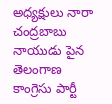అధ్యక్షులు నారా చంద్రబాబు నాయుడు పైన తెలంగాణ కాంగ్రెసు పార్టీ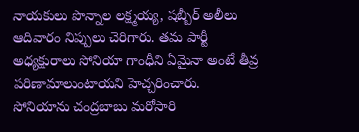నాయకులు పొన్నాల లక్ష్మయ్య, షబ్బీర్ అలీలు ఆదివారం నిప్పులు చెరిగారు. తమ పార్టీ అధ్యక్షురాలు సోనియా గాంధీని ఏమైనా అంటే తీవ్ర పరిణామాలుంటాయని హెచ్చరించారు.
సోనియాను చంద్రబాబు మరోసారి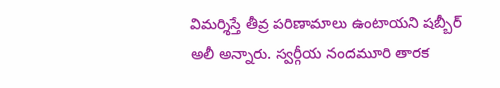విమర్శిస్తే తీవ్ర పరిణామాలు ఉంటాయని షబ్బీర్ అలీ అన్నారు. స్వర్గీయ నందమూరి తారక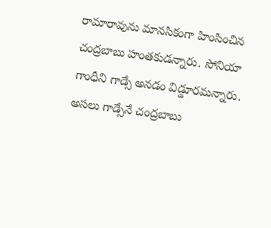రామారావును మానసికంగా హింసించిన చంద్రబాబు హంతకుడన్నారు. సోనియా గాంధీని గాడ్సే అనడం విడ్డూరమన్నారు. అసలు గాడ్సేనే చంద్రబాబు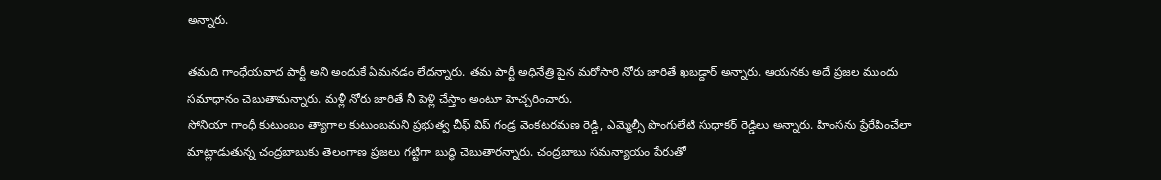అన్నారు.

తమది గాంధేయవాద పార్టీ అని అందుకే ఏమనడం లేదన్నారు. తమ పార్టీ అధినేత్రి పైన మరోసారి నోరు జారితే ఖబడ్దార్ అన్నారు. ఆయనకు అదే ప్రజల ముందు సమాధానం చెబుతామన్నారు. మళ్లీ నోరు జారితే నీ పెళ్లి చేస్తాం అంటూ హెచ్చరించారు.
సోనియా గాంధీ కుటుంబం త్యాగాల కుటుంబమని ప్రభుత్వ చీఫ్ విప్ గండ్ర వెంకటరమణ రెడ్డి, ఎమ్మెల్సీ పొంగులేటి సుధాకర్ రెడ్డిలు అన్నారు. హింసను ప్రేరేపించేలా మాట్లాడుతున్న చంద్రబాబుకు తెలంగాణ ప్రజలు గట్టిగా బుద్ధి చెబుతారన్నారు. చంద్రబాబు సమన్యాయం పేరుతో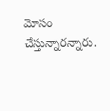మోసం చేస్తున్నారన్నారు.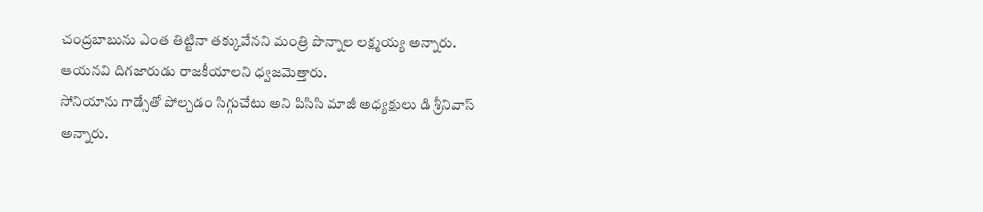చంద్రబాబును ఎంత తిట్టినా తక్కువేనని మంత్రి పొన్నాల లక్ష్మయ్య అన్నారు. ఆయనవి దిగజారుడు రాజకీయాలని ధ్వజమెత్తారు.
సోనియాను గాడ్సేతో పోల్చడం సిగ్గుచేటు అని పిసిసి మాజీ అధ్యక్షులు డి శ్రీనివాస్ అన్నారు.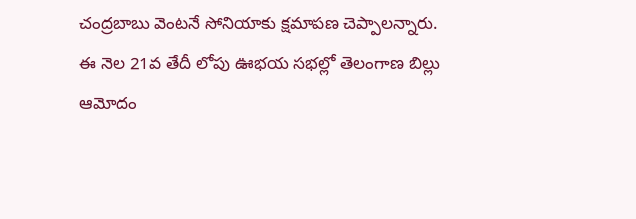చంద్రబాబు వెంటనే సోనియాకు క్షమాపణ చెప్పాలన్నారు. ఈ నెల 21వ తేదీ లోపు ఊభయ సభల్లో తెలంగాణ బిల్లు ఆమోదం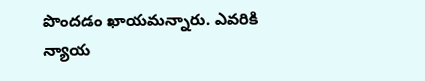పొందడం ఖాయమన్నారు. ఎవరికి న్యాయ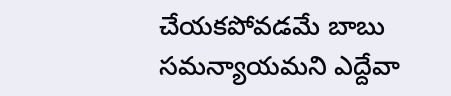చేయకపోవడమే బాబు సమన్యాయమని ఎద్దేవా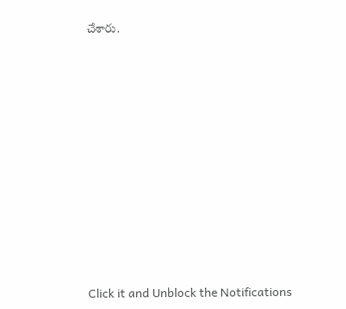చేశారు.












Click it and Unblock the Notifications